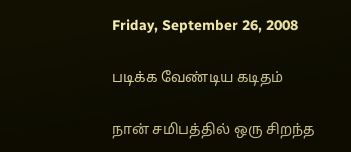Friday, September 26, 2008

படிக்க வேண்டிய கடிதம்

நான் சமிபத்தில் ஒரு சிறந்த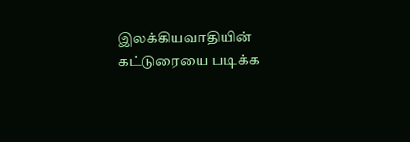இலக்கியவாதியின் கட்டுரையை படிக்க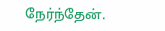நேர்ந்தேன்.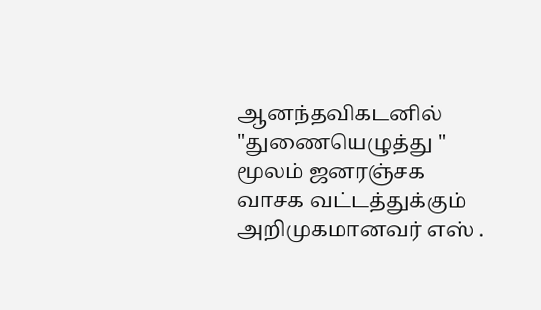ஆனந்தவிகடனில் "துணையெழுத்து " மூலம் ஜனரஞ்சக வாசக வட்டத்துக்கும் அறிமுகமானவர் எஸ் .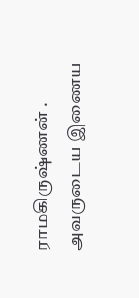ராமகிருஷ்ணன் . அவருடைய இணைய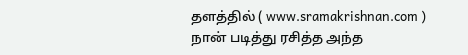தளத்தில் ( www.sramakrishnan.com ) நான் படித்து ரசித்த அந்த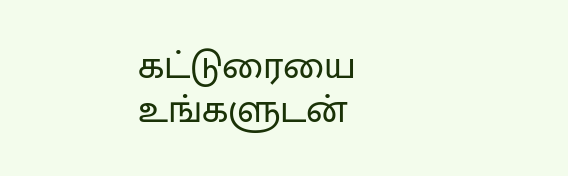கட்டுரையை உங்களுடன்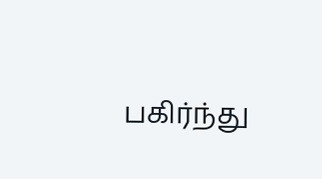பகிர்ந்து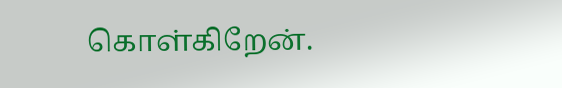கொள்கிறேன்.